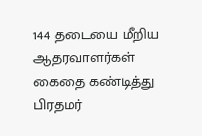144 தடையை மீறிய ஆதரவாளர்கள் கைதை கண்டித்து பிரதமர்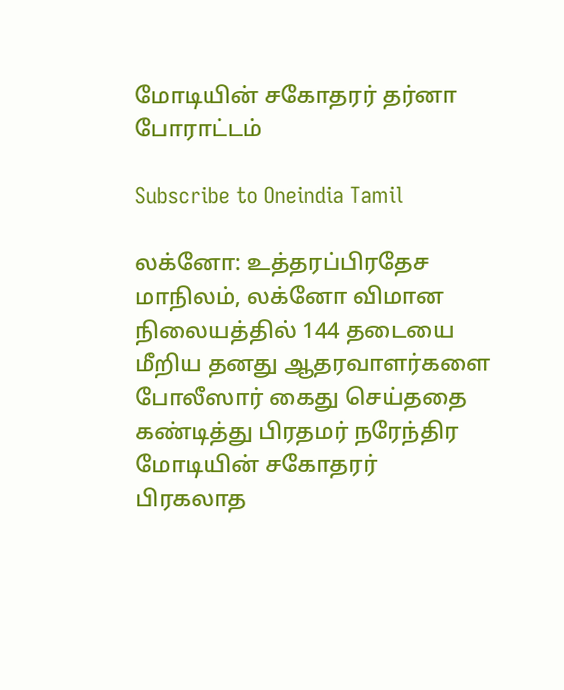மோடியின் சகோதரர் தர்னா போராட்டம்

Subscribe to Oneindia Tamil

லக்னோ: உத்தரப்பிரதேச மாநிலம், லக்னோ விமான நிலையத்தில் 144 தடையை மீறிய தனது ஆதரவாளர்களை போலீஸார் கைது செய்ததை கண்டித்து பிரதமர் நரேந்திர மோடியின் சகோதரர் பிரகலாத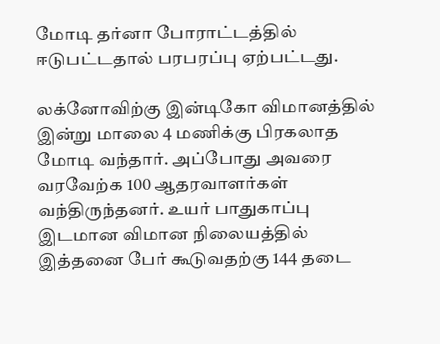மோடி தர்னா போராட்டத்தில் ஈடுபட்டதால் பரபரப்பு ஏற்பட்டது.

லக்னோவிற்கு இன்டிகோ விமானத்தில் இன்று மாலை 4 மணிக்கு பிரகலாத மோடி வந்தார். அப்போது அவரை வரவேற்க 100 ஆதரவாளர்கள் வந்திருந்தனர். உயர் பாதுகாப்பு இடமான விமான நிலையத்தில் இத்தனை பேர் கூடுவதற்கு 144 தடை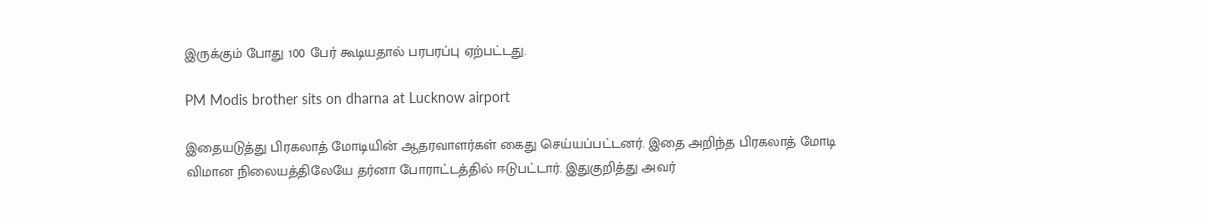இருக்கும் போது 100 பேர் கூடியதால் பரபரப்பு ஏற்பட்டது.

PM Modis brother sits on dharna at Lucknow airport

இதையடுத்து பிரகலாத் மோடியின் ஆதரவாளர்கள் கைது செய்யப்பட்டனர். இதை அறிந்த பிரகலாத் மோடி விமான நிலையத்திலேயே தர்னா போராட்டத்தில் ஈடுபட்டார். இதுகுறித்து அவர்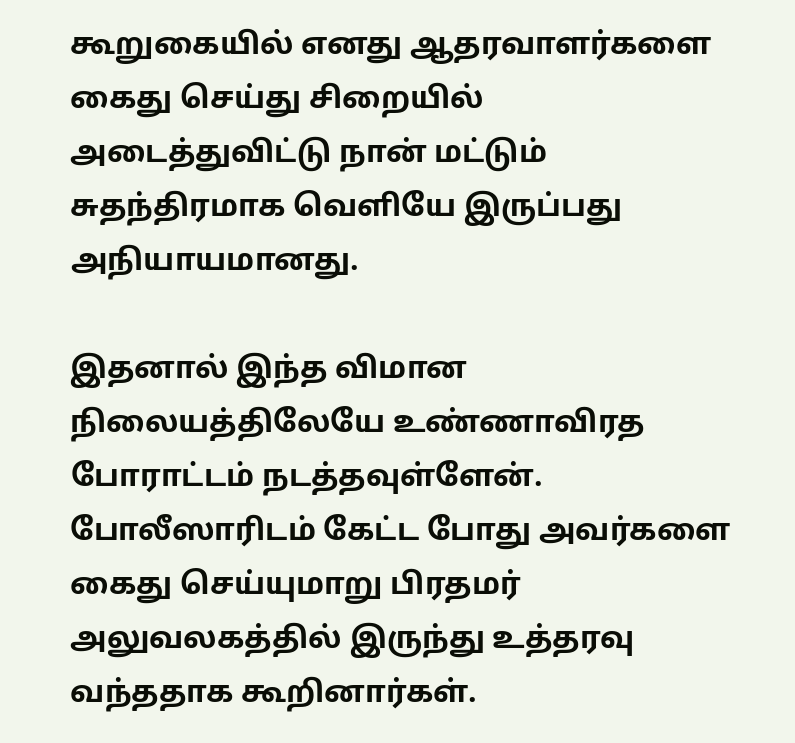கூறுகையில் எனது ஆதரவாளர்களை கைது செய்து சிறையில் அடைத்துவிட்டு நான் மட்டும் சுதந்திரமாக வெளியே இருப்பது அநியாயமானது.

இதனால் இந்த விமான நிலையத்திலேயே உண்ணாவிரத போராட்டம் நடத்தவுள்ளேன். போலீஸாரிடம் கேட்ட போது அவர்களை கைது செய்யுமாறு பிரதமர் அலுவலகத்தில் இருந்து உத்தரவு வந்ததாக கூறினார்கள்.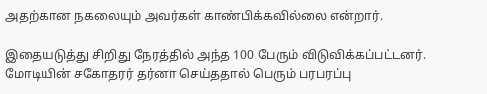அதற்கான நகலையும் அவர்கள் காண்பிக்கவில்லை என்றார்.

இதையடுத்து சிறிது நேரத்தில் அந்த 100 பேரும் விடுவிக்கப்பட்டனர். மோடியின் சகோதரர் தர்னா செய்ததால் பெரும் பரபரப்பு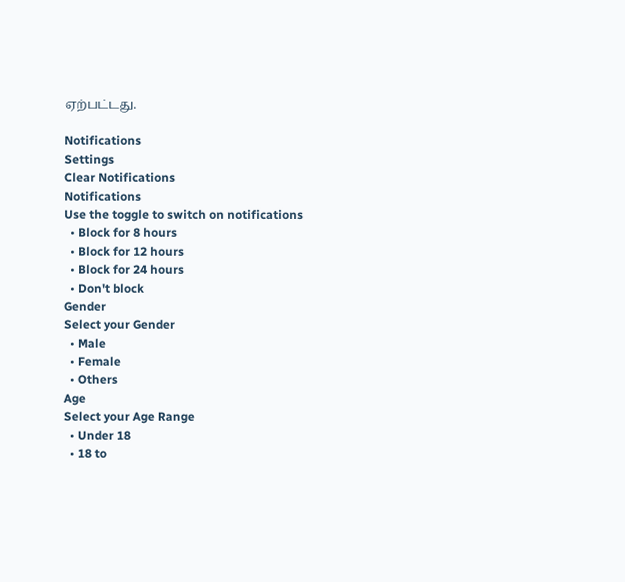ஏற்பட்டது.

Notifications
Settings
Clear Notifications
Notifications
Use the toggle to switch on notifications
  • Block for 8 hours
  • Block for 12 hours
  • Block for 24 hours
  • Don't block
Gender
Select your Gender
  • Male
  • Female
  • Others
Age
Select your Age Range
  • Under 18
  • 18 to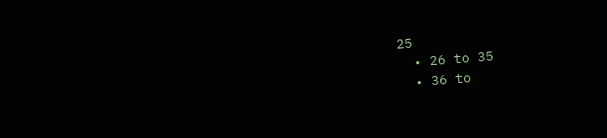25
  • 26 to 35
  • 36 to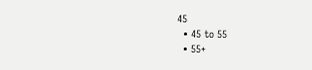45
  • 45 to 55
  • 55+